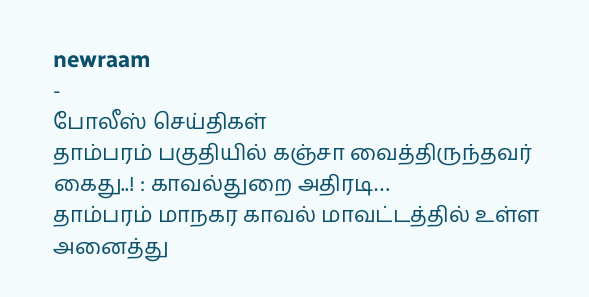newraam
-
போலீஸ் செய்திகள்
தாம்பரம் பகுதியில் கஞ்சா வைத்திருந்தவர் கைது..! : காவல்துறை அதிரடி…
தாம்பரம் மாநகர காவல் மாவட்டத்தில் உள்ள அனைத்து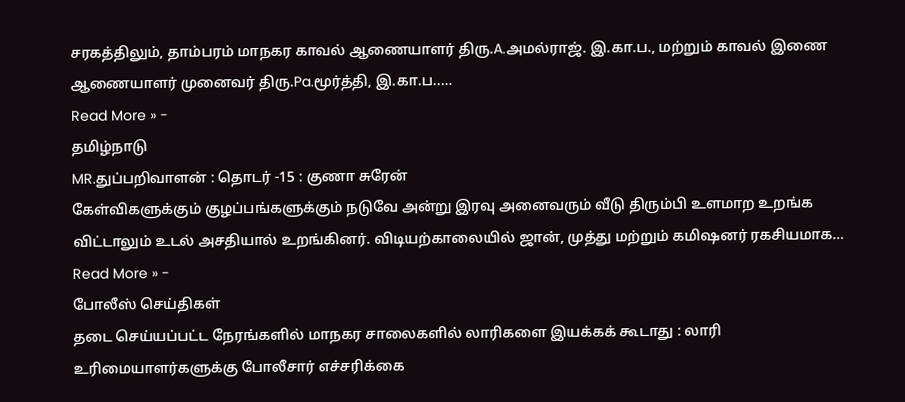சரகத்திலும், தாம்பரம் மாநகர காவல் ஆணையாளர் திரு.A.அமல்ராஜ். இ.கா.ப., மற்றும் காவல் இணை ஆணையாளர் முனைவர் திரு.Pa.மூர்த்தி, இ.கா.ப..…
Read More » -
தமிழ்நாடு
MR.துப்பறிவாளன் : தொடர் -15 : குணா சுரேன்
கேள்விகளுக்கும் குழப்பங்களுக்கும் நடுவே அன்று இரவு அனைவரும் வீடு திரும்பி உளமாற உறங்க விட்டாலும் உடல் அசதியால் உறங்கினர். விடியற்காலையில் ஜான், முத்து மற்றும் கமிஷனர் ரகசியமாக…
Read More » -
போலீஸ் செய்திகள்
தடை செய்யப்பட்ட நேரங்களில் மாநகர சாலைகளில் லாரிகளை இயக்கக் கூடாது : லாரி உரிமையாளர்களுக்கு போலீசார் எச்சரிக்கை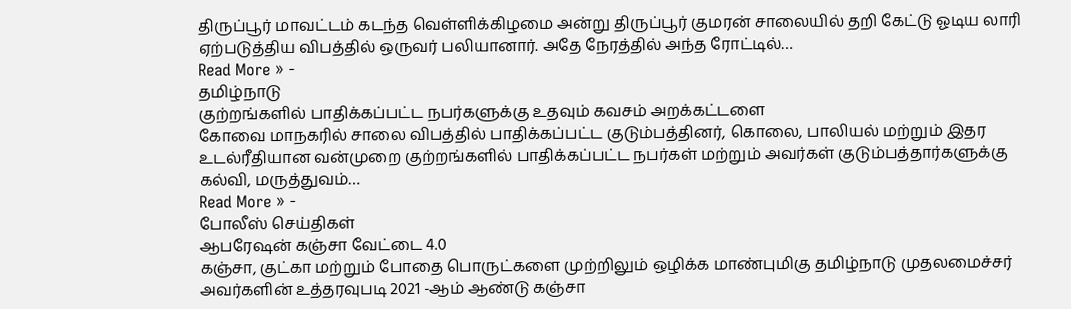திருப்பூர் மாவட்டம் கடந்த வெள்ளிக்கிழமை அன்று திருப்பூர் குமரன் சாலையில் தறி கேட்டு ஓடிய லாரி ஏற்படுத்திய விபத்தில் ஒருவர் பலியானார். அதே நேரத்தில் அந்த ரோட்டில்…
Read More » -
தமிழ்நாடு
குற்றங்களில் பாதிக்கப்பட்ட நபர்களுக்கு உதவும் கவசம் அறக்கட்டளை
கோவை மாநகரில் சாலை விபத்தில் பாதிக்கப்பட்ட குடும்பத்தினர், கொலை, பாலியல் மற்றும் இதர உடல்ரீதியான வன்முறை குற்றங்களில் பாதிக்கப்பட்ட நபர்கள் மற்றும் அவர்கள் குடும்பத்தார்களுக்கு கல்வி, மருத்துவம்…
Read More » -
போலீஸ் செய்திகள்
ஆபரேஷன் கஞ்சா வேட்டை 4.0
கஞ்சா, குட்கா மற்றும் போதை பொருட்களை முற்றிலும் ஒழிக்க மாண்புமிகு தமிழ்நாடு முதலமைச்சர் அவர்களின் உத்தரவுபடி 2021 -ஆம் ஆண்டு கஞ்சா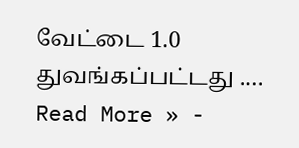வேட்டை 1.0 துவங்கப்பட்டது .…
Read More » -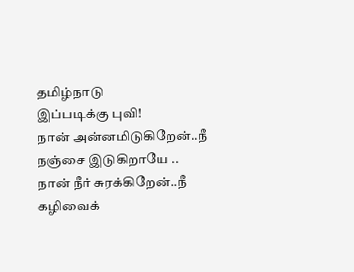தமிழ்நாடு
இப்படிக்கு புவி!
நான் அன்னமிடுகிறேன்..நீ நஞ்சை இடுகிறாயே .. நான் நீர் சுரக்கிறேன்..நீ கழிவைக்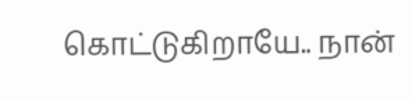கொட்டுகிறாயே.. நான்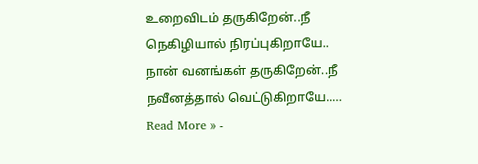உறைவிடம் தருகிறேன்..நீ நெகிழியால் நிரப்புகிறாயே.. நான் வனங்கள் தருகிறேன்..நீ நவீனத்தால் வெட்டுகிறாயே..…
Read More » -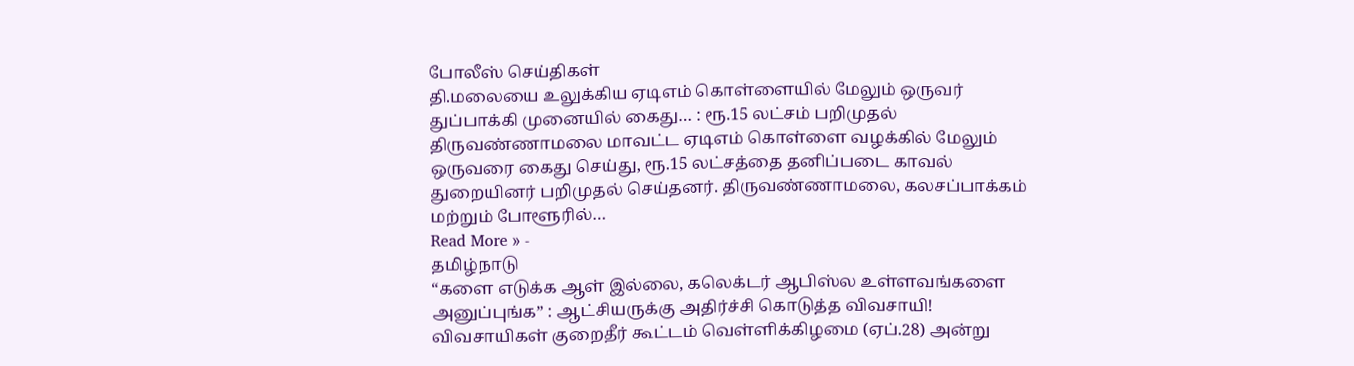போலீஸ் செய்திகள்
தி.மலையை உலுக்கிய ஏடிஎம் கொள்ளையில் மேலும் ஒருவர் துப்பாக்கி முனையில் கைது… : ரூ.15 லட்சம் பறிமுதல்
திருவண்ணாமலை மாவட்ட ஏடிஎம் கொள்ளை வழக்கில் மேலும் ஒருவரை கைது செய்து, ரூ.15 லட்சத்தை தனிப்படை காவல் துறையினர் பறிமுதல் செய்தனர். திருவண்ணாமலை, கலசப்பாக்கம் மற்றும் போளூரில்…
Read More » -
தமிழ்நாடு
“களை எடுக்க ஆள் இல்லை, கலெக்டர் ஆபிஸ்ல உள்ளவங்களை அனுப்புங்க” : ஆட்சியருக்கு அதிர்ச்சி கொடுத்த விவசாயி!
விவசாயிகள் குறைதீர் கூட்டம் வெள்ளிக்கிழமை (ஏப்.28) அன்று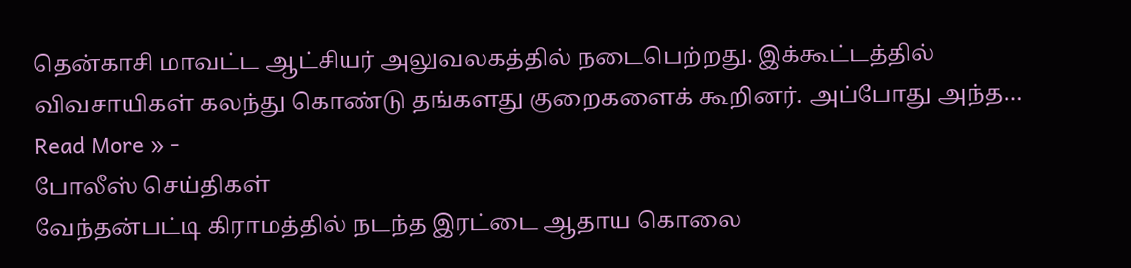தென்காசி மாவட்ட ஆட்சியர் அலுவலகத்தில் நடைபெற்றது. இக்கூட்டத்தில் விவசாயிகள் கலந்து கொண்டு தங்களது குறைகளைக் கூறினர். அப்போது அந்த…
Read More » -
போலீஸ் செய்திகள்
வேந்தன்பட்டி கிராமத்தில் நடந்த இரட்டை ஆதாய கொலை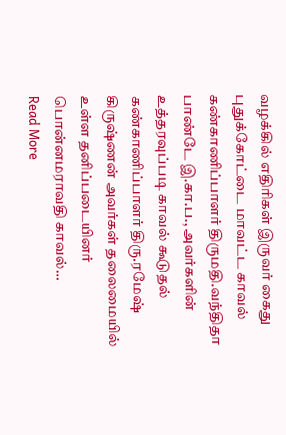வழக்கில் எதிரிகள் இருவர் கைது
புதுக்கோட்டை மாவட்ட காவல் கண்காணிப்பாளர் திருமதி.வந்திதா பாண்டே இ.கா.ப., அவர்களின் உத்தரவுப்படி காவல் கூடுதல் கண்காணிப்பாளர் திரு.ரமேஷ் கிருஷ்ணன் அவர்கள் தலைமையில் உள்ள தனிப்படையினர் பொன்னமராவதி காவல்…
Read More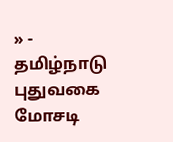» -
தமிழ்நாடு
புதுவகை மோசடி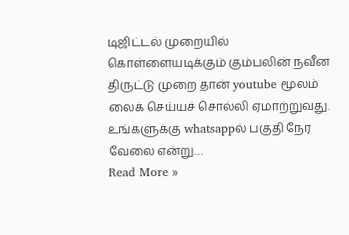டிஜிட்டல் முறையில் கொள்ளையடிக்கும் கும்பலின் நவீன திருட்டு முறை தான் youtube மூலம் லைக் செய்யச் சொல்லி ஏமாற்றுவது. உங்களுக்கு whatsappல் பகுதி நேர வேலை என்று…
Read More »